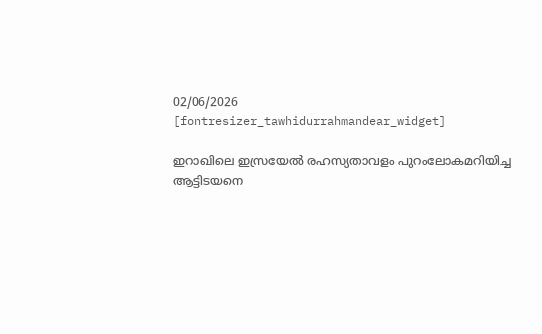02/06/2026
[fontresizer_tawhidurrahmandear_widget]

ഇറാഖിലെ ഇസ്രയേൽ രഹസ്യതാവളം പുറംലോകമറിയിച്ച ആട്ടിടയനെ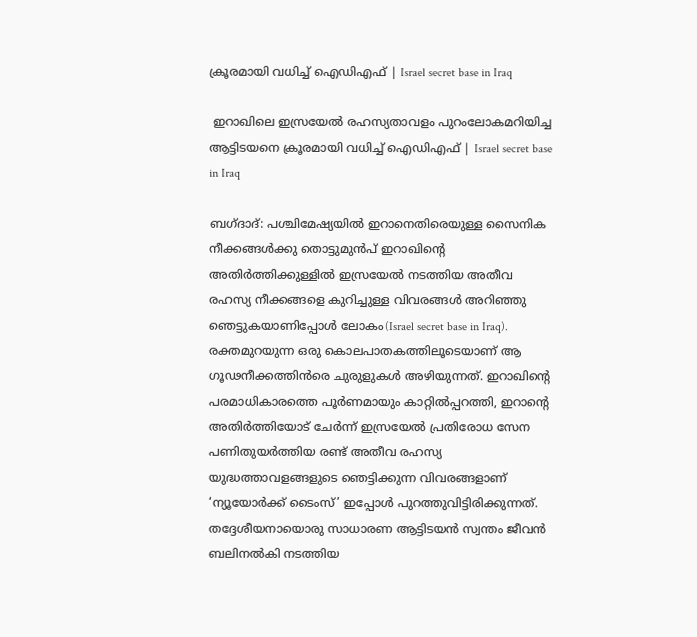ക്രൂരമായി വധിച്ച് ഐഡിഎഫ് | Israel secret base in Iraq

 ഇറാഖിലെ ഇസ്രയേൽ രഹസ്യതാവളം പുറംലോകമറിയിച്ച ആട്ടിടയനെ ക്രൂരമായി വധിച്ച് ഐഡിഎഫ് | Israel secret base in Iraq

ബഗ്ദാദ്: പശ്ചിമേഷ്യയിൽ ഇറാനെതിരെയുള്ള സൈനിക നീക്കങ്ങൾക്കു തൊട്ടുമുൻപ് ഇറാഖിന്റെ അതിർത്തിക്കുള്ളിൽ ഇസ്രയേൽ നടത്തിയ അതീവ രഹസ്യ നീക്കങ്ങളെ കുറിച്ചുള്ള വിവരങ്ങൾ അറിഞ്ഞു ഞെട്ടുകയാണിപ്പോൾ ലോകം(Israel secret base in Iraq). രക്തമുറയുന്ന ഒരു കൊലപാതകത്തിലൂടെയാണ് ആ ഗൂഢനീക്കത്തിൻരെ ചുരുളുകൾ അഴിയുന്നത്. ഇറാഖിന്റെ പരമാധികാരത്തെ പൂർണമായും കാറ്റിൽപ്പറത്തി, ഇറാന്റെ അതിർത്തിയോട് ചേർന്ന് ഇസ്രയേൽ പ്രതിരോധ സേന പണിതുയർത്തിയ രണ്ട് അതീവ രഹസ്യ യുദ്ധത്താവളങ്ങളുടെ ഞെട്ടിക്കുന്ന വിവരങ്ങളാണ് ‘ന്യൂയോർക്ക് ടൈംസ്’ ഇപ്പോൾ പുറത്തുവിട്ടിരിക്കുന്നത്. തദ്ദേശീയനായൊരു സാധാരണ ആട്ടിടയൻ സ്വന്തം ജീവൻ ബലിനൽകി നടത്തിയ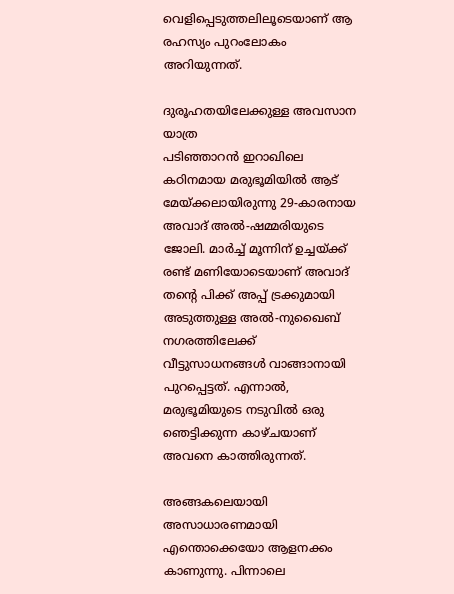വെളിപ്പെടുത്തലിലൂടെയാണ് ആ രഹസ്യം പുറംലോകം അറിയുന്നത്.

ദുരൂഹതയിലേക്കുള്ള അവസാന യാത്ര
പടിഞ്ഞാറൻ ഇറാഖിലെ കഠിനമായ മരുഭൂമിയിൽ ആട് മേയ്ക്കലായിരുന്നു 29-കാരനായ അവാദ് അൽ-ഷമ്മരിയുടെ ജോലി. മാർച്ച് മൂന്നിന് ഉച്ചയ്ക്ക് രണ്ട് മണിയോടെയാണ് അവാദ് തന്റെ പിക്ക് അപ്പ് ട്രക്കുമായി അടുത്തുള്ള അൽ-നുഖൈബ് നഗരത്തിലേക്ക് വീട്ടുസാധനങ്ങൾ വാങ്ങാനായി പുറപ്പെട്ടത്. എന്നാൽ, മരുഭൂമിയുടെ നടുവിൽ ഒരു ഞെട്ടിക്കുന്ന കാഴ്ചയാണ് അവനെ കാത്തിരുന്നത്.

അങ്ങകലെയായി അസാധാരണമായി എന്തൊക്കെയോ ആളനക്കം കാണുന്നു. പിന്നാലെ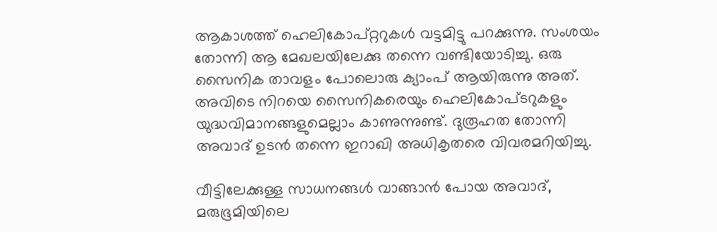ആകാശത്ത് ഹെലികോപ്റ്ററുകൾ വട്ടമിട്ടു പറക്കുന്നു. സംശയം തോന്നി ആ മേഖലയിലേക്കു തന്നെ വണ്ടിയോടിച്ചു. ഒരു സൈനിക താവളം പോലൊരു ക്യാംപ് ആയിരുന്നു അത്. അവിടെ നിറയെ സൈനികരെയും ഹെലികോപ്ടറുകളും യുദ്ധവിമാനങ്ങളുമെല്ലാം കാണുന്നുണ്ട്. ദുരൂഹത തോന്നി അവാദ് ഉടൻ തന്നെ ഇറാഖി അധികൃതരെ വിവരമറിയിച്ചു.

വീട്ടിലേക്കുള്ള സാധനങ്ങൾ വാങ്ങാൻ പോയ അവാദ്, മരുഭൂമിയിലെ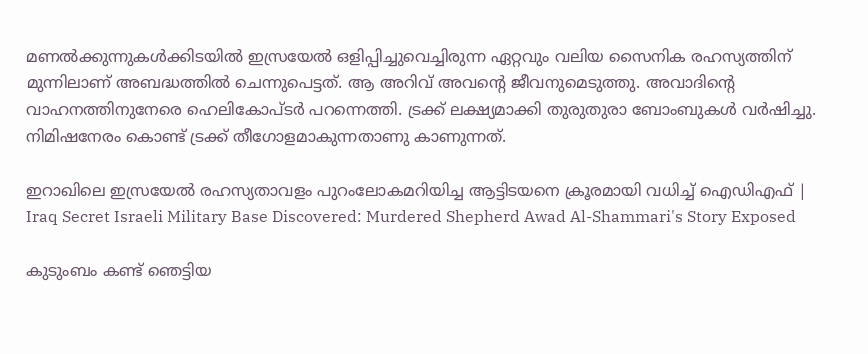മണൽക്കുന്നുകൾക്കിടയിൽ ഇസ്രയേൽ ഒളിപ്പിച്ചുവെച്ചിരുന്ന ഏറ്റവും വലിയ സൈനിക രഹസ്യത്തിന് മുന്നിലാണ് അബദ്ധത്തിൽ ചെന്നുപെട്ടത്. ആ അറിവ് അവന്റെ ജീവനുമെടുത്തു. അവാദിന്റെ വാഹനത്തിനുനേരെ ഹെലികോപ്ടർ പറന്നെത്തി. ട്രക്ക് ലക്ഷ്യമാക്കി തുരുതുരാ ബോംബുകൾ വർഷിച്ചു. നിമിഷനേരം കൊണ്ട് ട്രക്ക് തീഗോളമാകുന്നതാണു കാണുന്നത്.

ഇറാഖിലെ ഇസ്രയേൽ രഹസ്യതാവളം പുറംലോകമറിയിച്ച ആട്ടിടയനെ ക്രൂരമായി വധിച്ച് ഐഡിഎഫ് | Iraq Secret Israeli Military Base Discovered: Murdered Shepherd Awad Al-Shammari's Story Exposed

കുടുംബം കണ്ട് ഞെട്ടിയ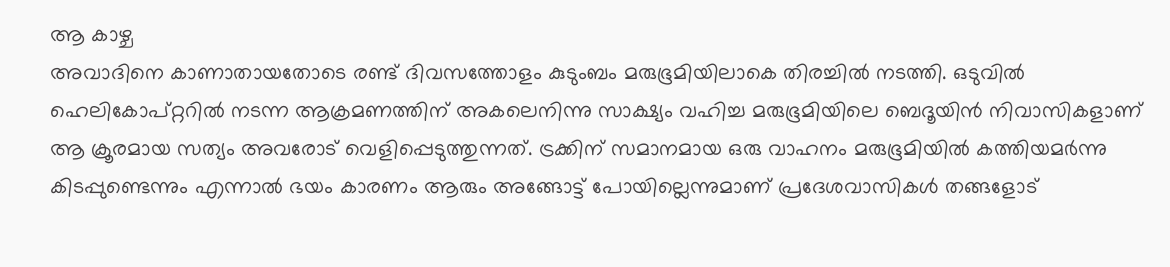ആ കാഴ്ച
അവാദിനെ കാണാതായതോടെ രണ്ട് ദിവസത്തോളം കുടുംബം മരുഭൂമിയിലാകെ തിരച്ചിൽ നടത്തി. ഒടുവിൽ ഹെലികോപ്റ്ററിൽ നടന്ന ആക്രമണത്തിന് അകലെനിന്നു സാക്ഷ്യം വഹിച്ച മരുഭൂമിയിലെ ബെദൂയിൻ നിവാസികളാണ് ആ ക്രൂരമായ സത്യം അവരോട് വെളിപ്പെടുത്തുന്നത്. ട്രക്കിന് സമാനമായ ഒരു വാഹനം മരുഭൂമിയിൽ കത്തിയമർന്നു കിടപ്പുണ്ടെന്നും എന്നാൽ ഭയം കാരണം ആരും അങ്ങോട്ട് പോയില്ലെന്നുമാണ് പ്രദേശവാസികൾ തങ്ങളോട്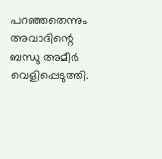പറഞ്ഞതെന്നും അവാദിന്റെ ബന്ധു അമീർ വെളിപ്പെടുത്തി.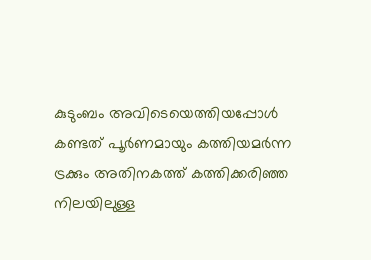കുടുംബം അവിടെയെത്തിയപ്പോൾ കണ്ടത് പൂർണമായും കത്തിയമർന്ന ട്രക്കും അതിനകത്ത് കത്തിക്കരിഞ്ഞ നിലയിലുള്ള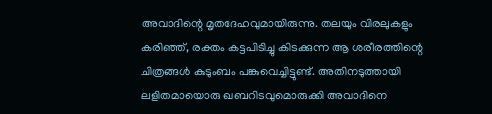അവാദിന്റെ മൃതദേഹവുമായിരുന്നു. തലയും വിരലുകളും കരിഞ്ഞ്, രക്തം കട്ടപിടിച്ചു കിടക്കുന്ന ആ ശരീരത്തിന്റെ ചിത്രങ്ങൾ കുടുംബം പങ്കുവെച്ചിട്ടുണ്ട്. അതിനടുത്തായി ലളിതമായൊരു ഖബറിടവുമൊരുക്കി അവാദിനെ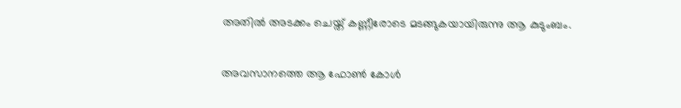അതിൽ അടക്കം ചെയ്ത് കണ്ണീരോടെ മടങ്ങുകയായിരുന്നു ആ കുടുംബം.

അവസാനത്തെ ആ ഫോൺ കോൾ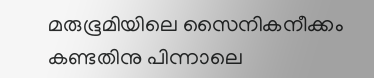മരുഭൂമിയിലെ സൈനികനീക്കം കണ്ടതിനു പിന്നാലെ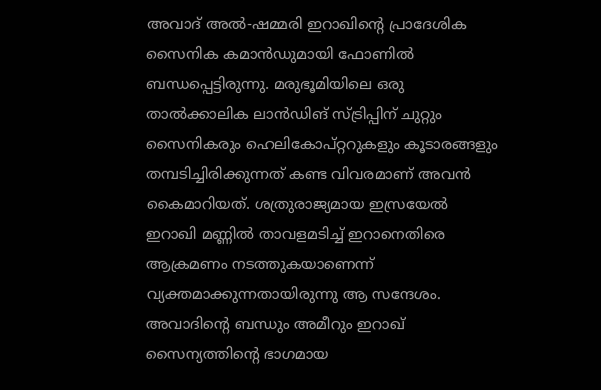അവാദ് അൽ-ഷമ്മരി ഇറാഖിന്റെ പ്രാദേശിക സൈനിക കമാൻഡുമായി ഫോണിൽ ബന്ധപ്പെട്ടിരുന്നു. മരുഭൂമിയിലെ ഒരു താൽക്കാലിക ലാൻഡിങ് സ്ട്രിപ്പിന് ചുറ്റും സൈനികരും ഹെലികോപ്റ്ററുകളും കൂടാരങ്ങളും തമ്പടിച്ചിരിക്കുന്നത് കണ്ട വിവരമാണ് അവൻ കൈമാറിയത്. ശത്രുരാജ്യമായ ഇസ്രയേൽ ഇറാഖി മണ്ണിൽ താവളമടിച്ച് ഇറാനെതിരെ ആക്രമണം നടത്തുകയാണെന്ന് വ്യക്തമാക്കുന്നതായിരുന്നു ആ സന്ദേശം. അവാദിന്റെ ബന്ധും അമീറും ഇറാഖ് സൈന്യത്തിന്റെ ഭാഗമായ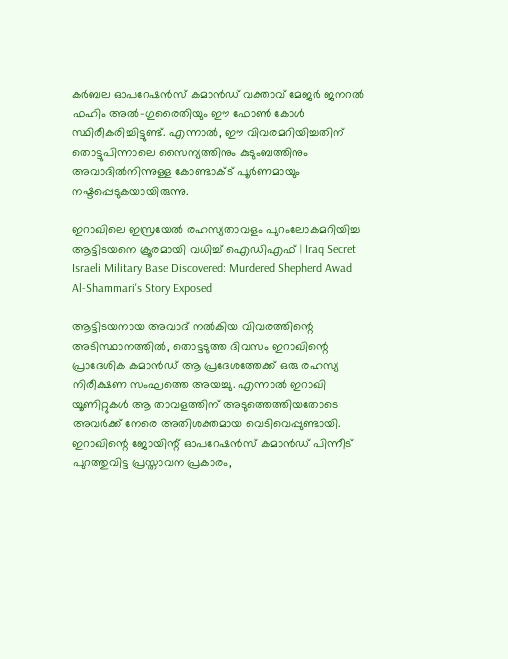കർബല ഓപറേഷൻസ് കമാൻഡ് വക്താവ് മേജർ ജനറൽ ഫഹിം അൽ-ഗുരൈതിയും ഈ ഫോൺ കോൾ സ്ഥിരീകരിച്ചിട്ടുണ്ട്. എന്നാൽ, ഈ വിവരമറിയിച്ചതിന് തൊട്ടുപിന്നാലെ സൈന്യത്തിനും കുടുംബത്തിനും അവാദിൽനിന്നുള്ള കോണ്ടാക്ട് പൂർണമായും നഷ്ടപ്പെടുകയായിരുന്നു.

ഇറാഖിലെ ഇസ്രയേൽ രഹസ്യതാവളം പുറംലോകമറിയിച്ച ആട്ടിടയനെ ക്രൂരമായി വധിച്ച് ഐഡിഎഫ് | Iraq Secret Israeli Military Base Discovered: Murdered Shepherd Awad Al-Shammari's Story Exposed

ആട്ടിടയനായ അവാദ് നൽകിയ വിവരത്തിന്റെ അടിസ്ഥാനത്തിൽ, തൊട്ടടുത്ത ദിവസം ഇറാഖിന്റെ പ്രാദേശിക കമാൻഡ് ആ പ്രദേശത്തേക്ക് ഒരു രഹസ്യ നിരീക്ഷണ സംഘത്തെ അയച്ചു. എന്നാൽ ഇറാഖി യൂണിറ്റുകൾ ആ താവളത്തിന് അടുത്തെത്തിയതോടെ അവർക്ക് നേരെ അതിശക്തമായ വെടിവെപ്പുണ്ടായി. ഇറാഖിന്റെ ജോയിന്റ് ഓപറേഷൻസ് കമാൻഡ് പിന്നീട് പുറത്തുവിട്ട പ്രസ്താവന പ്രകാരം,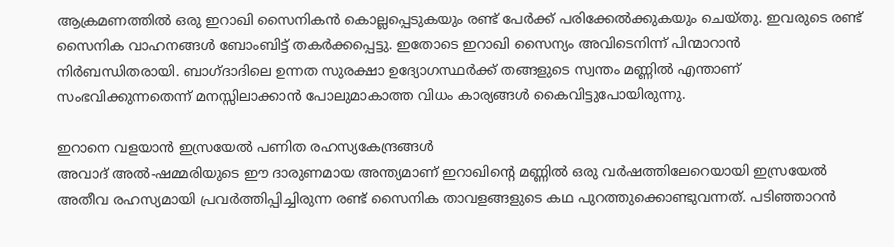ആക്രമണത്തിൽ ഒരു ഇറാഖി സൈനികൻ കൊല്ലപ്പെടുകയും രണ്ട് പേർക്ക് പരിക്കേൽക്കുകയും ചെയ്തു. ഇവരുടെ രണ്ട് സൈനിക വാഹനങ്ങൾ ബോംബിട്ട് തകർക്കപ്പെട്ടു. ഇതോടെ ഇറാഖി സൈന്യം അവിടെനിന്ന് പിന്മാറാൻ നിർബന്ധിതരായി. ബാഗ്ദാദിലെ ഉന്നത സുരക്ഷാ ഉദ്യോഗസ്ഥർക്ക് തങ്ങളുടെ സ്വന്തം മണ്ണിൽ എന്താണ് സംഭവിക്കുന്നതെന്ന് മനസ്സിലാക്കാൻ പോലുമാകാത്ത വിധം കാര്യങ്ങൾ കൈവിട്ടുപോയിരുന്നു.

ഇറാനെ വളയാൻ ഇസ്രയേൽ പണിത രഹസ്യകേന്ദ്രങ്ങൾ
അവാദ് അൽ-ഷമ്മരിയുടെ ഈ ദാരുണമായ അന്ത്യമാണ് ഇറാഖിന്റെ മണ്ണിൽ ഒരു വർഷത്തിലേറെയായി ഇസ്രയേൽ അതീവ രഹസ്യമായി പ്രവർത്തിപ്പിച്ചിരുന്ന രണ്ട് സൈനിക താവളങ്ങളുടെ കഥ പുറത്തുക്കൊണ്ടുവന്നത്. പടിഞ്ഞാറൻ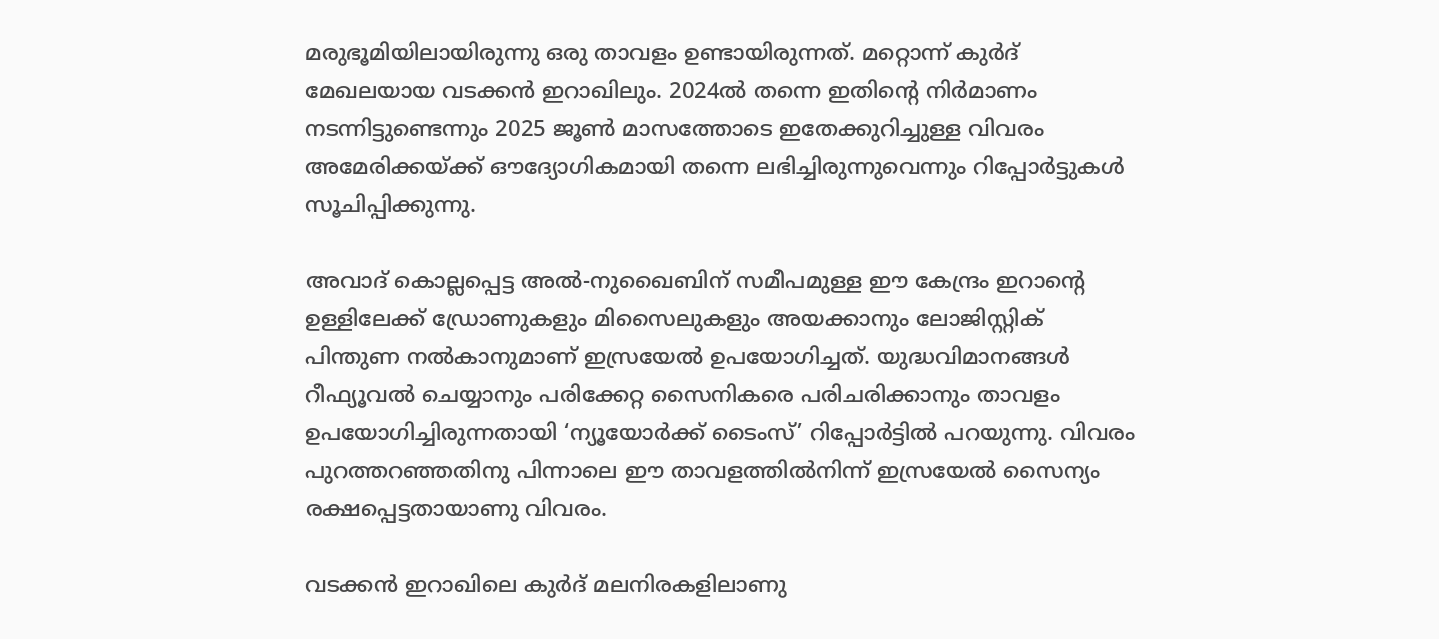മരുഭൂമിയിലായിരുന്നു ഒരു താവളം ഉണ്ടായിരുന്നത്. മറ്റൊന്ന് കുർദ് മേഖലയായ വടക്കൻ ഇറാഖിലും. 2024ൽ തന്നെ ഇതിന്റെ നിർമാണം നടന്നിട്ടുണ്ടെന്നും 2025 ജൂൺ മാസത്തോടെ ഇതേക്കുറിച്ചുള്ള വിവരം അമേരിക്കയ്ക്ക് ഔദ്യോഗികമായി തന്നെ ലഭിച്ചിരുന്നുവെന്നും റിപ്പോർട്ടുകൾ സൂചിപ്പിക്കുന്നു.

അവാദ് കൊല്ലപ്പെട്ട അൽ-നുഖൈബിന് സമീപമുള്ള ഈ കേന്ദ്രം ഇറാന്റെ ഉള്ളിലേക്ക് ഡ്രോണുകളും മിസൈലുകളും അയക്കാനും ലോജിസ്റ്റിക് പിന്തുണ നൽകാനുമാണ് ഇസ്രയേൽ ഉപയോഗിച്ചത്. യുദ്ധവിമാനങ്ങൾ റീഫ്യൂവൽ ചെയ്യാനും പരിക്കേറ്റ സൈനികരെ പരിചരിക്കാനും താവളം ഉപയോഗിച്ചിരുന്നതായി ‘ന്യൂയോർക്ക് ടൈംസ്’ റിപ്പോർട്ടിൽ പറയുന്നു. വിവരം പുറത്തറഞ്ഞതിനു പിന്നാലെ ഈ താവളത്തിൽനിന്ന് ഇസ്രയേൽ സൈന്യം രക്ഷപ്പെട്ടതായാണു വിവരം.

വടക്കൻ ഇറാഖിലെ കുർദ് മലനിരകളിലാണു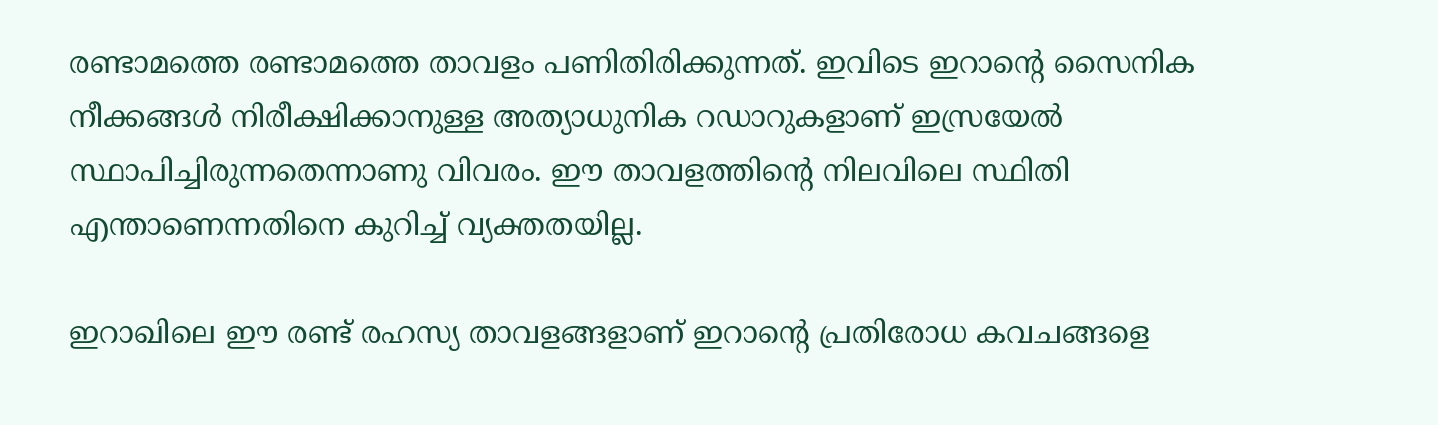രണ്ടാമത്തെ രണ്ടാമത്തെ താവളം പണിതിരിക്കുന്നത്. ഇവിടെ ഇറാന്റെ സൈനിക നീക്കങ്ങൾ നിരീക്ഷിക്കാനുള്ള അത്യാധുനിക റഡാറുകളാണ് ഇസ്രയേൽ സ്ഥാപിച്ചിരുന്നതെന്നാണു വിവരം. ഈ താവളത്തിന്റെ നിലവിലെ സ്ഥിതി എന്താണെന്നതിനെ കുറിച്ച് വ്യക്തതയില്ല.

ഇറാഖിലെ ഈ രണ്ട് രഹസ്യ താവളങ്ങളാണ് ഇറാന്റെ പ്രതിരോധ കവചങ്ങളെ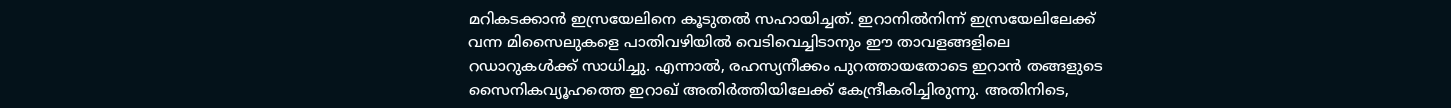മറികടക്കാൻ ഇസ്രയേലിനെ കൂടുതൽ സഹായിച്ചത്. ഇറാനിൽനിന്ന് ഇസ്രയേലിലേക്ക് വന്ന മിസൈലുകളെ പാതിവഴിയിൽ വെടിവെച്ചിടാനും ഈ താവളങ്ങളിലെ റഡാറുകൾക്ക് സാധിച്ചു. എന്നാൽ, രഹസ്യനീക്കം പുറത്തായതോടെ ഇറാൻ തങ്ങളുടെ സൈനികവ്യൂഹത്തെ ഇറാഖ് അതിർത്തിയിലേക്ക് കേന്ദ്രീകരിച്ചിരുന്നു. അതിനിടെ,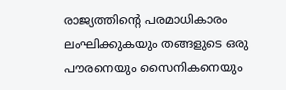രാജ്യത്തിന്റെ പരമാധികാരം ലംഘിക്കുകയും തങ്ങളുടെ ഒരു പൗരനെയും സൈനികനെയും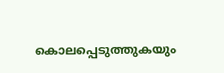കൊലപ്പെടുത്തുകയും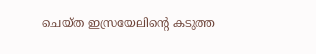ചെയ്ത ഇസ്രയേലിന്റെ കടുത്ത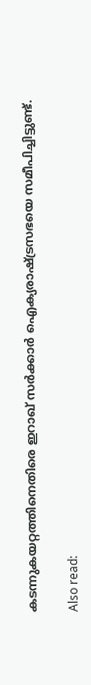കടന്നുകയറ്റത്തിനെതിരെ ഇറാഖ് സർക്കാർ ഐക്യരാഷ്ട്രസഭയെ സമീപിച്ചിട്ടുണ്ട്.

Also read: